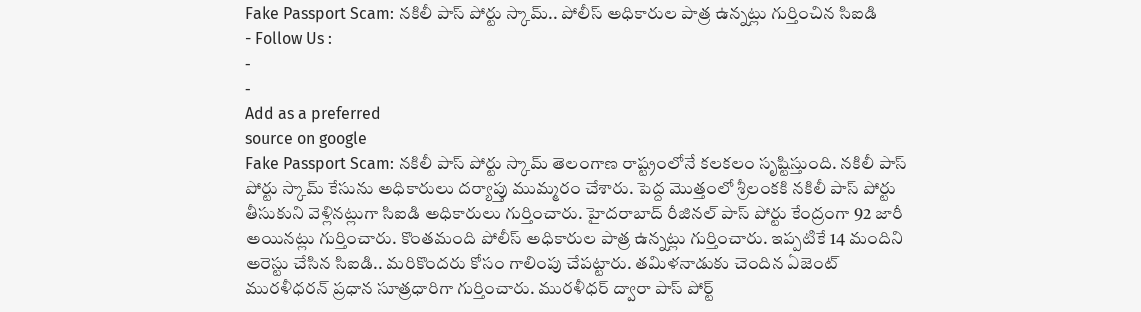Fake Passport Scam: నకిలీ పాస్ పోర్టు స్కామ్.. పోలీస్ అధికారుల పాత్ర ఉన్నట్లు గుర్తించిన సిఐడి
- Follow Us :
-
-
Add as a preferred
source on google
Fake Passport Scam: నకిలీ పాస్ పోర్టు స్కామ్ తెలంగాణ రాష్ట్రంలోనే కలకలం సృష్టిస్తుంది. నకిలీ పాస్ పోర్టు స్కామ్ కేసును అధికారులు దర్యాప్తు ముమ్మరం చేశారు. పెద్ద మొత్తంలో శ్రీలంకకి నకిలీ పాస్ పోర్టు తీసుకుని వెళ్లినట్లుగా సిఐడి అధికారులు గుర్తించారు. హైదరాబాద్ రీజినల్ పాస్ పోర్టు కేంద్రంగా 92 జారీ అయినట్లు గుర్తించారు. కొంతమంది పోలీస్ అధికారుల పాత్ర ఉన్నట్లు గుర్తించారు. ఇప్పటికే 14 మందిని అరెస్టు చేసిన సిఐడి.. మరికొందరు కోసం గాలింపు చేపట్టారు. తమిళనాడుకు చెందిన ఏజెంట్ మురళీధరన్ ప్రధాన సూత్రధారిగా గుర్తించారు. మురళీధర్ ద్వారా పాస్ పోర్ట్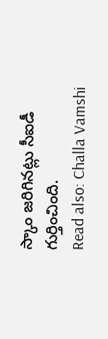స్కాం జరిగినట్లు సీఐడీ గుర్తించింది.
Read also: Challa Vamshi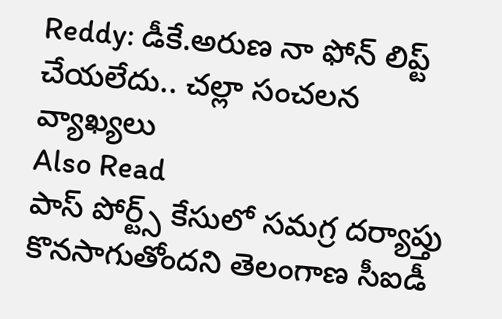Reddy: డీకే.అరుణ నా ఫోన్ లిప్ట్ చేయలేదు.. చల్లా సంచలన వ్యాఖ్యలు
Also Read
పాస్ పోర్ట్స్ కేసులో సమగ్ర దర్యాప్తు కొనసాగుతోందని తెలంగాణ సీఐడీ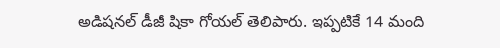అడిషనల్ డీజీ షికా గోయల్ తెలిపారు. ఇప్పటికే 14 మంది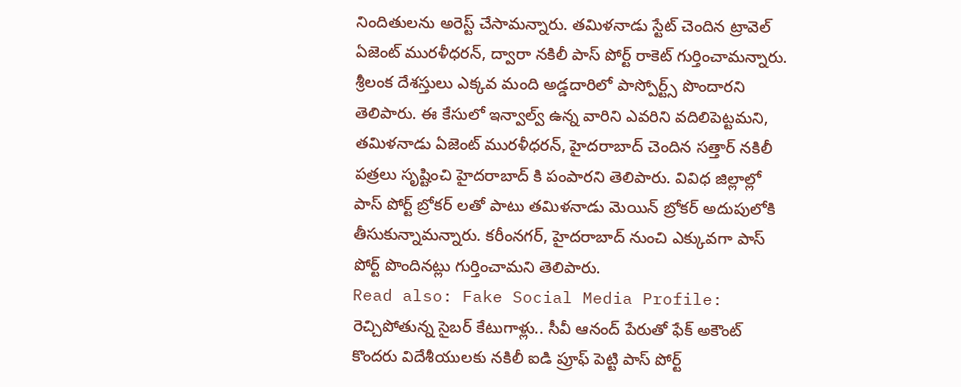నిందితులను అరెస్ట్ చేసామన్నారు. తమిళనాడు స్టేట్ చెందిన ట్రావెల్ ఏజెంట్ మురళీధరన్, ద్వారా నకిలీ పాస్ పోర్ట్ రాకెట్ గుర్తించామన్నారు. శ్రీలంక దేశస్తులు ఎక్కవ మంది అడ్డదారిలో పాస్పోర్ట్స్ పొందారని తెలిపారు. ఈ కేసులో ఇన్వాల్వ్ ఉన్న వారిని ఎవరిని వదిలిపెట్టమని, తమిళనాడు ఏజెంట్ మురళీధరన్, హైదరాబాద్ చెందిన సత్తార్ నకిలీ పత్రలు సృష్టించి హైదరాబాద్ కి పంపారని తెలిపారు. వివిధ జిల్లాల్లో పాస్ పోర్ట్ బ్రోకర్ లతో పాటు తమిళనాడు మెయిన్ బ్రోకర్ అదుపులోకి తీసుకున్నామన్నారు. కరీంనగర్, హైదరాబాద్ నుంచి ఎక్కువగా పాస్ పోర్ట్ పొందినట్లు గుర్తించామని తెలిపారు.
Read also: Fake Social Media Profile: రెచ్చిపోతున్న సైబర్ కేటుగాళ్లు.. సీవీ ఆనంద్ పేరుతో ఫేక్ అకౌంట్
కొందరు విదేశీయులకు నకిలీ ఐడి ప్రూఫ్ పెట్టి పాస్ పోర్ట్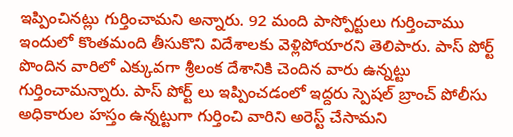ఇప్పించినట్లు గుర్తించామని అన్నారు. 92 మంది పాస్పోర్టులు గుర్తించాము ఇందులో కొంతమంది తీసుకొని విదేశాలకు వెళ్లిపోయారని తెలిపారు. పాస్ పోర్ట్ పొందిన వారిలో ఎక్కువగా శ్రీలంక దేశానికి చెందిన వారు ఉన్నట్టు గుర్తించామన్నారు. పాస్ పోర్ట్ లు ఇప్పించడంలో ఇద్దరు స్పెషల్ బ్రాంచ్ పోలీసు అధికారుల హస్తం ఉన్నట్టుగా గుర్తించి వారిని అరెస్ట్ చేసామని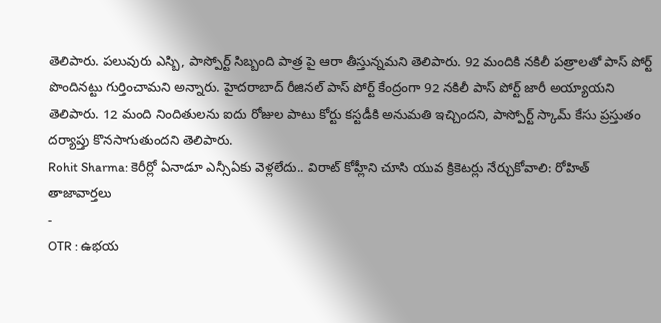తెలిపారు. పలువురు ఎస్బి, పాస్పోర్ట్ సిబ్బంది పాత్ర పై ఆరా తీస్తున్నమని తెలిపారు. 92 మందికి నకిలీ పత్రాలతో పాస్ పోర్ట్ పొందినట్టు గుర్తించామని అన్నారు. హైదరాబాద్ రీజినల్ పాస్ పోర్ట్ కేంద్రంగా 92 నకిలీ పాస్ పోర్ట్ జారీ అయ్యాయని తెలిపారు. 12 మంది నిందితులను ఐదు రోజుల పాటు కోర్టు కస్టడీకి అనుమతి ఇచ్చిందని, పాస్పోర్ట్ స్కామ్ కేసు ప్రస్తుతం దర్యాప్తు కొనసాగుతుందని తెలిపారు.
Rohit Sharma: కెరీర్లో ఏనాడూ ఎన్సీఏకు వెళ్లలేదు.. విరాట్ కోహ్లీని చూసి యువ క్రికెటర్లు నేర్చుకోవాలి: రోహిత్
తాజావార్తలు
-
OTR : ఉభయ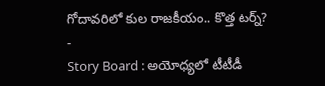గోదావరిలో కుల రాజకీయం.. కొత్త టర్న్?
-
Story Board : అయోధ్యలో టీటీడీ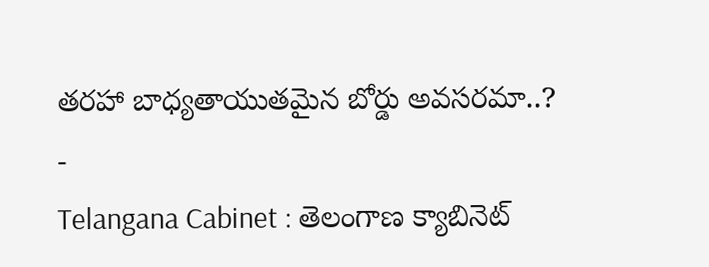తరహా బాధ్యతాయుతమైన బోర్డు అవసరమా..?
-
Telangana Cabinet : తెలంగాణ క్యాబినెట్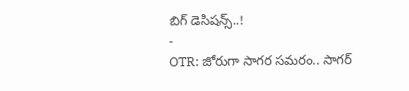బిగ్ డెసిషన్స్..!
-
OTR: జోరుగా సాగర సమరం.. సాగర్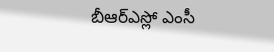బీఆర్ఎస్లో ఎంసీ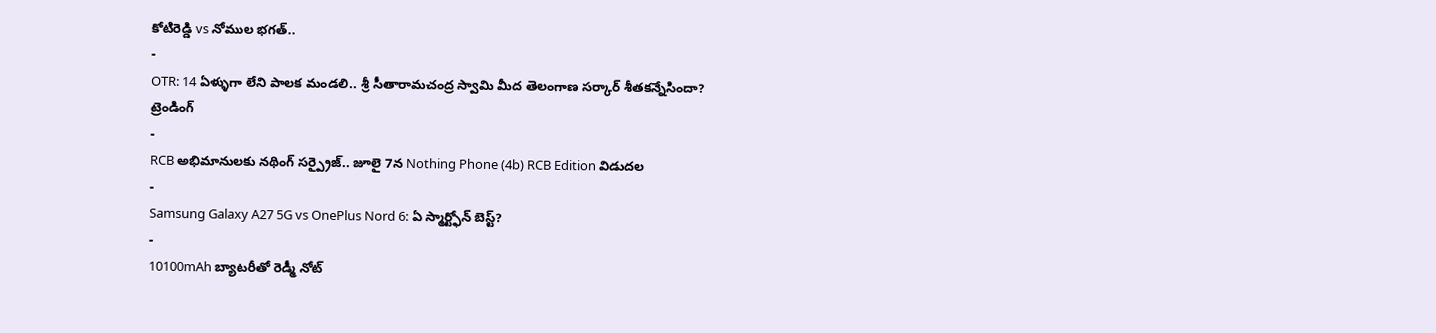కోటిరెడ్డి vs నోముల భగత్..
-
OTR: 14 ఏళ్ళుగా లేని పాలక మండలి.. శ్రీ సీతారామచంద్ర స్వామి మీద తెలంగాణ సర్కార్ శీతకన్నేసిందా?
ట్రెండింగ్
-
RCB అభిమానులకు నథింగ్ సర్ప్రైజ్.. జూలై 7న Nothing Phone (4b) RCB Edition విడుదల
-
Samsung Galaxy A27 5G vs OnePlus Nord 6: ఏ స్మార్ట్ఫోన్ బెస్ట్?
-
10100mAh బ్యాటరీతో రెడ్మీ నోట్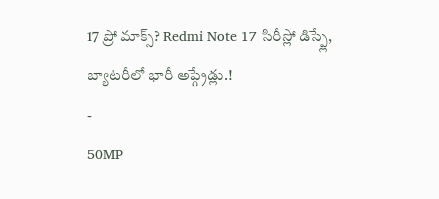17 ప్రో మాక్స్? Redmi Note 17 సిరీస్లో డిస్ప్లే, బ్యాటరీలో భారీ అప్గ్రేడ్లు.!
-
50MP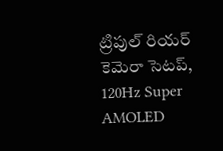ట్రిపుల్ రియర్ కెమెరా సెటప్, 120Hz Super AMOLED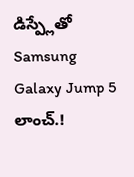డిస్ప్లేతో Samsung Galaxy Jump 5 లాంచ్.!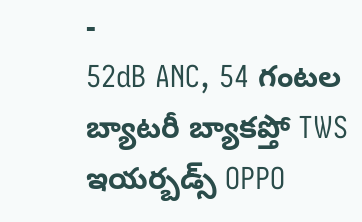-
52dB ANC, 54 గంటల బ్యాటరీ బ్యాకప్తో TWS ఇయర్బడ్స్ OPPO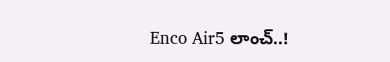Enco Air5 లాంచ్..!